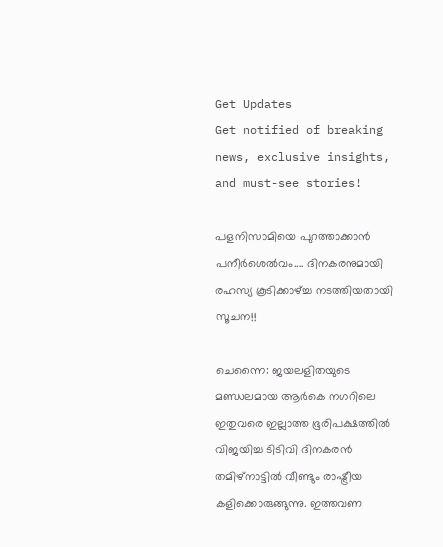Get Updates
Get notified of breaking news, exclusive insights, and must-see stories!

പളനിസാമിയെ പുറത്താക്കാന്‍ പനീര്‍ശെല്‍വം.... ദിനകരനുമായി രഹസ്യ കൂടിക്കാഴ്ച്ച നടത്തിയതായി സൂചന!!

ചെന്നൈ: ജയലളിതയുടെ മണ്ഡലമായ ആര്‍കെ നഗറിലെ ഇതുവരെ ഇല്ലാത്ത ഭൂരിപക്ഷത്തില്‍ വിജയിച്ച ടിടിവി ദിനകരന്‍ തമിഴ്‌നാട്ടില്‍ വീണ്ടും രാഷ്ട്രീയ കളിക്കൊരുങ്ങുന്നു. ഇത്തവണ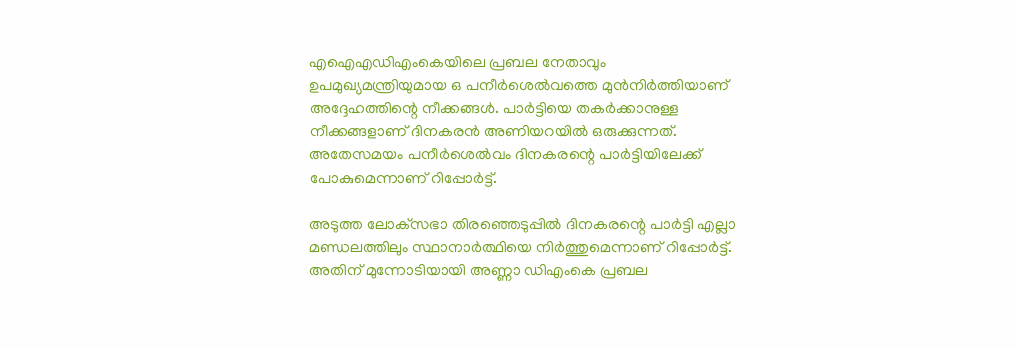എഐഎഡിഎംകെയിലെ പ്രബല നേതാവും ഉപമുഖ്യമന്ത്രിയുമായ ഒ പനീര്‍ശെല്‍വത്തെ മുന്‍നിര്‍ത്തിയാണ് അദ്ദേഹത്തിന്റെ നീക്കങ്ങള്‍. പാര്‍ട്ടിയെ തകര്‍ക്കാനുള്ള നീക്കങ്ങളാണ് ദിനകരന്‍ അണിയറയില്‍ ഒരുക്കുന്നത്. അതേസമയം പനീര്‍ശെല്‍വം ദിനകരന്റെ പാര്‍ട്ടിയിലേക്ക് പോകുമെന്നാണ് റിപ്പോര്‍ട്ട്.

അടുത്ത ലോക്‌സഭാ തിരഞ്ഞെടുപ്പില്‍ ദിനകരന്റെ പാര്‍ട്ടി എല്ലാ മണ്ഡലത്തിലും സ്ഥാനാര്‍ത്ഥിയെ നിര്‍ത്തുമെന്നാണ് റിപ്പോര്‍ട്ട്. അതിന് മുന്നോടിയായി അണ്ണാ ഡിഎംകെ പ്രബല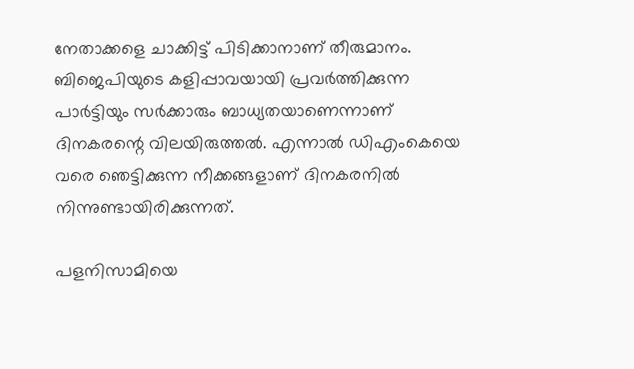നേതാക്കളെ ചാക്കിട്ട് പിടിക്കാനാണ് തീരുമാനം. ബിജെപിയുടെ കളിപ്പാവയായി പ്രവര്‍ത്തിക്കുന്ന പാര്‍ട്ടിയും സര്‍ക്കാരും ബാധ്യതയാണെന്നാണ് ദിനകരന്റെ വിലയിരുത്തല്‍. എന്നാല്‍ ഡിഎംകെയെ വരെ ഞെട്ടിക്കുന്ന നീക്കങ്ങളാണ് ദിനകരനില്‍ നിന്നുണ്ടായിരിക്കുന്നത്.

പളനിസാമിയെ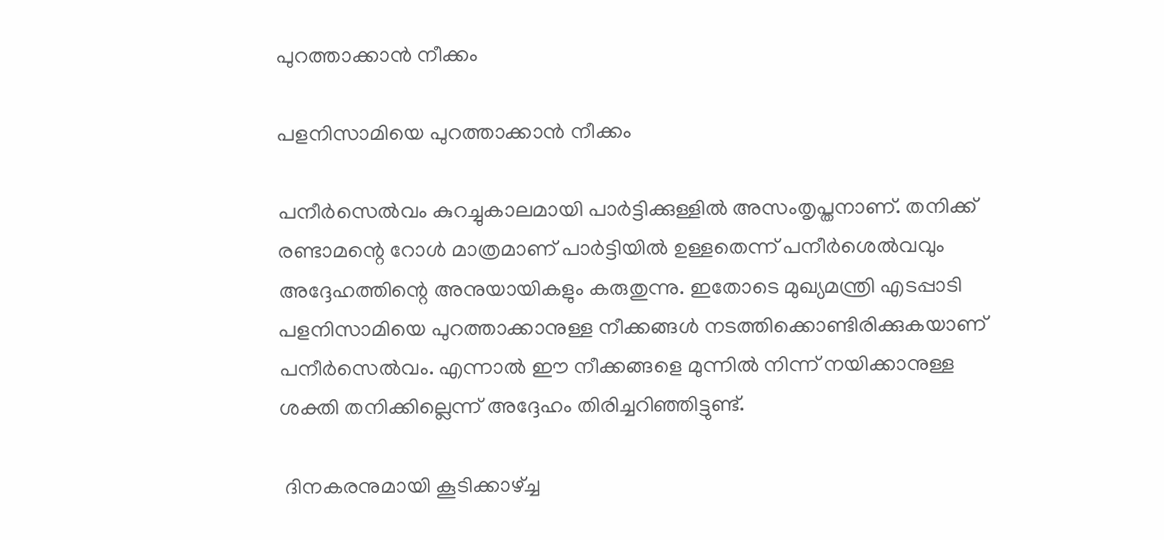പുറത്താക്കാന്‍ നീക്കം

പളനിസാമിയെ പുറത്താക്കാന്‍ നീക്കം

പനീര്‍സെല്‍വം കുറച്ചുകാലമായി പാര്‍ട്ടിക്കുള്ളില്‍ അസംതൃപ്തനാണ്. തനിക്ക് രണ്ടാമന്റെ റോള്‍ മാത്രമാണ് പാര്‍ട്ടിയില്‍ ഉള്ളതെന്ന് പനീര്‍ശെല്‍വവും അദ്ദേഹത്തിന്റെ അനുയായികളും കരുതുന്നു. ഇതോടെ മുഖ്യമന്ത്രി എടപ്പാടി പളനിസാമിയെ പുറത്താക്കാനുള്ള നീക്കങ്ങള്‍ നടത്തിക്കൊണ്ടിരിക്കുകയാണ് പനീര്‍സെല്‍വം. എന്നാല്‍ ഈ നീക്കങ്ങളെ മുന്നില്‍ നിന്ന് നയിക്കാനുള്ള ശക്തി തനിക്കില്ലെന്ന് അദ്ദേഹം തിരിച്ചറിഞ്ഞിട്ടുണ്ട്.

 ദിനകരനുമായി കൂടിക്കാഴ്ച്ച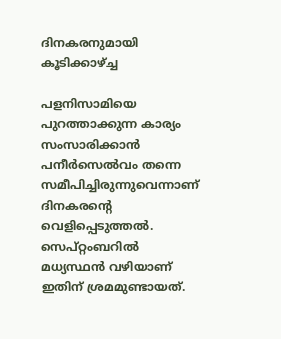ദിനകരനുമായി കൂടിക്കാഴ്ച്ച

പളനിസാമിയെ പുറത്താക്കുന്ന കാര്യം സംസാരിക്കാന്‍ പനീര്‍സെല്‍വം തന്നെ സമീപിച്ചിരുന്നുവെന്നാണ് ദിനകരന്റെ വെളിപ്പെടുത്തല്‍. സെപ്റ്റംബറില്‍ മധ്യസ്ഥന്‍ വഴിയാണ് ഇതിന് ശ്രമമുണ്ടായത്.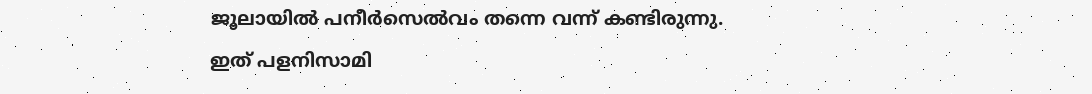ജൂലായില്‍ പനീര്‍സെല്‍വം തന്നെ വന്ന് കണ്ടിരുന്നു. ഇത് പളനിസാമി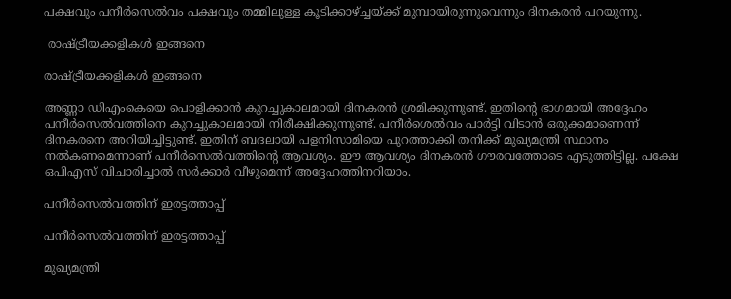പക്ഷവും പനീര്‍സെല്‍വം പക്ഷവും തമ്മിലുള്ള കൂടിക്കാഴ്ച്ചയ്ക്ക് മുമ്പായിരുന്നുവെന്നും ദിനകരന്‍ പറയുന്നു.

 രാഷ്ട്രീയക്കളികള്‍ ഇങ്ങനെ

രാഷ്ട്രീയക്കളികള്‍ ഇങ്ങനെ

അണ്ണാ ഡിഎംകെയെ പൊളിക്കാന്‍ കുറച്ചുകാലമായി ദിനകരന്‍ ശ്രമിക്കുന്നുണ്ട്. ഇതിന്റെ ഭാഗമായി അദ്ദേഹം പനീര്‍സെല്‍വത്തിനെ കുറച്ചുകാലമായി നിരീക്ഷിക്കുന്നുണ്ട്. പനീര്‍ശെല്‍വം പാര്‍ട്ടി വിടാന്‍ ഒരുക്കമാണെന്ന് ദിനകരനെ അറിയിച്ചിട്ടുണ്ട്. ഇതിന് ബദലായി പളനിസാമിയെ പുറത്താക്കി തനിക്ക് മുഖ്യമന്ത്രി സ്ഥാനം നല്‍കണമെന്നാണ് പനീര്‍സെല്‍വത്തിന്റെ ആവശ്യം. ഈ ആവശ്യം ദിനകരന്‍ ഗൗരവത്തോടെ എടുത്തിട്ടില്ല. പക്ഷേ ഒപിഎസ് വിചാരിച്ചാല്‍ സര്‍ക്കാര്‍ വീഴുമെന്ന് അദ്ദേഹത്തിനറിയാം.

പനീര്‍സെല്‍വത്തിന് ഇരട്ടത്താപ്പ്

പനീര്‍സെല്‍വത്തിന് ഇരട്ടത്താപ്പ്

മുഖ്യമന്ത്രി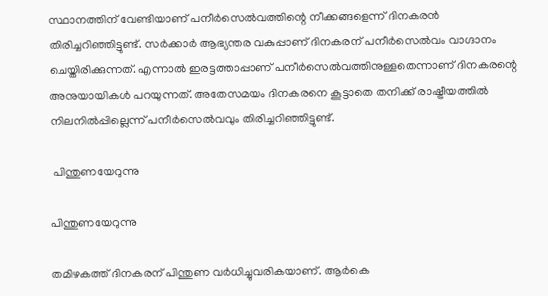സ്ഥാനത്തിന് വേണ്ടിയാണ് പനീര്‍സെല്‍വത്തിന്റെ നീക്കങ്ങളെന്ന് ദിനകരന്‍ തിരിച്ചറിഞ്ഞിട്ടുണ്ട്. സര്‍ക്കാര്‍ ആഭ്യന്തര വകുപ്പാണ് ദിനകരന് പനീര്‍സെല്‍വം വാഗ്ദാനം ചെയ്തിരിക്കുന്നത്. എന്നാല്‍ ഇരട്ടത്താപ്പാണ് പനീര്‍സെല്‍വത്തിനുള്ളതെന്നാണ് ദിനകരന്റെ അനുയായികള്‍ പറയുന്നത്. അതേസമയം ദിനകരനെ കൂട്ടാതെ തനിക്ക് രാഷ്ട്രീയത്തില്‍ നിലനില്‍പ്പില്ലെന്ന് പനീര്‍സെല്‍വവും തിരിച്ചറിഞ്ഞിട്ടുണ്ട്.

 പിന്തുണയേറുന്നു

പിന്തുണയേറുന്നു

തമിഴകത്ത് ദിനകരന് പിന്തുണ വര്‍ധിച്ചുവരികയാണ്. ആര്‍കെ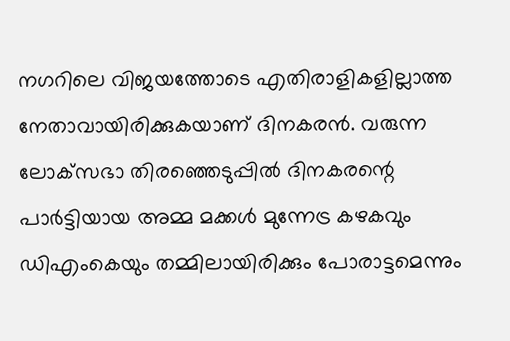നഗറിലെ വിജയത്തോടെ എതിരാളികളില്ലാത്ത നേതാവായിരിക്കുകയാണ് ദിനകരന്‍. വരുന്ന ലോക്‌സഭാ തിരഞ്ഞെടുപ്പില്‍ ദിനകരന്റെ പാര്‍ട്ടിയായ അമ്മ മക്കള്‍ മുന്നേട്ര കഴകവും ഡിഎംകെയും തമ്മിലായിരിക്കും പോരാട്ടമെന്നും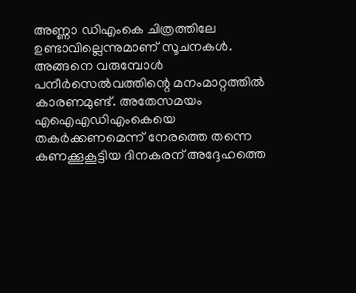അണ്ണാ ഡിഎംകെ ചിത്രത്തിലേ ഉണ്ടാവില്ലെന്നുമാണ് സൂചനകള്‍. അങ്ങനെ വരുമ്പോള്‍ പനീര്‍സെല്‍വത്തിന്റെ മനംമാറ്റത്തില്‍ കാരണമുണ്ട്. അതേസമയം എഐഎഡിഎംകെയെ തകര്‍ക്കണമെന്ന് നേരത്തെ തന്നെ കണക്കൂകൂട്ടിയ ദിനകരന് അദ്ദേഹത്തെ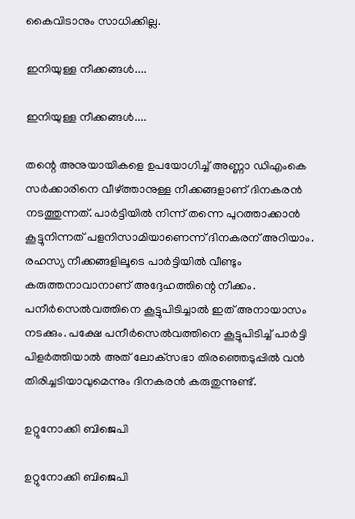കൈവിടാനും സാധിക്കില്ല.

ഇനിയുള്ള നീക്കങ്ങള്‍....

ഇനിയുള്ള നീക്കങ്ങള്‍....

തന്റെ അനുയായികളെ ഉപയോഗിച്ച് അണ്ണാ ഡിഎംകെ സര്‍ക്കാരിനെ വീഴ്ത്താനുള്ള നീക്കങ്ങളാണ് ദിനകരന്‍ നടത്തുന്നത്. പാര്‍ട്ടിയില്‍ നിന്ന് തന്നെ പുറത്താക്കാന്‍ കൂട്ടുനിന്നത് പളനിസാമിയാണെന്ന് ദിനകരന് അറിയാം. രഹസ്യ നീക്കങ്ങളിലൂടെ പാര്‍ട്ടിയില്‍ വീണ്ടും കരുത്തനാവാനാണ് അദ്ദേഹത്തിന്റെ നീക്കം. പനീര്‍സെല്‍വത്തിനെ കൂട്ടുപിടിച്ചാല്‍ ഇത് അനായാസം നടക്കും. പക്ഷേ പനീര്‍സെല്‍വത്തിനെ കൂട്ടുപിടിച്ച് പാര്‍ട്ടി പിളര്‍ത്തിയാല്‍ അത് ലോക്‌സഭാ തിരഞ്ഞെടുപ്പില്‍ വന്‍ തിരിച്ചടിയാവുമെന്നും ദിനകരന്‍ കരുതുന്നുണ്ട്.

ഉറ്റുനോക്കി ബിജെപി

ഉറ്റുനോക്കി ബിജെപി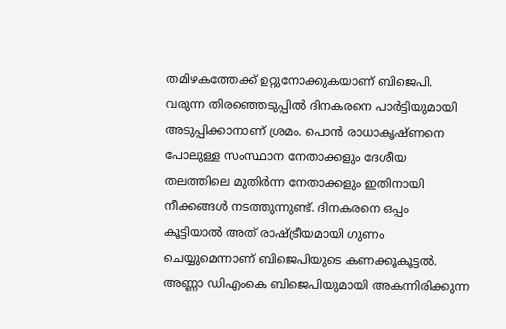തമിഴകത്തേക്ക് ഉറ്റുനോക്കുകയാണ് ബിജെപി. വരുന്ന തിരഞ്ഞെടുപ്പില്‍ ദിനകരനെ പാര്‍ട്ടിയുമായി അടുപ്പിക്കാനാണ് ശ്രമം. പൊന്‍ രാധാകൃഷ്ണനെ പോലുള്ള സംസ്ഥാന നേതാക്കളും ദേശീയ തലത്തിലെ മുതിര്‍ന്ന നേതാക്കളും ഇതിനായി നീക്കങ്ങള്‍ നടത്തുന്നുണ്ട്. ദിനകരനെ ഒപ്പം കൂട്ടിയാല്‍ അത് രാഷ്ട്രീയമായി ഗുണം ചെയ്യുമെന്നാണ് ബിജെപിയുടെ കണക്കൂകൂട്ടല്‍. അണ്ണാ ഡിഎംകെ ബിജെപിയുമായി അകന്നിരിക്കുന്ന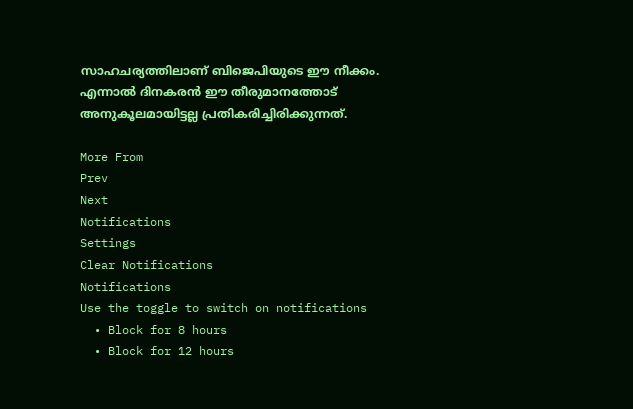സാഹചര്യത്തിലാണ് ബിജെപിയുടെ ഈ നീക്കം. എന്നാല്‍ ദിനകരന്‍ ഈ തീരുമാനത്തോട് അനുകൂലമായിട്ടല്ല പ്രതികരിച്ചിരിക്കുന്നത്.

More From
Prev
Next
Notifications
Settings
Clear Notifications
Notifications
Use the toggle to switch on notifications
  • Block for 8 hours
  • Block for 12 hours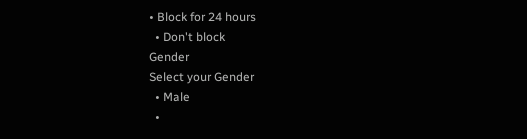• Block for 24 hours
  • Don't block
Gender
Select your Gender
  • Male
  •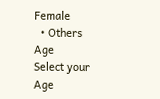Female
  • Others
Age
Select your Age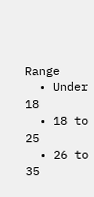Range
  • Under 18
  • 18 to 25
  • 26 to 35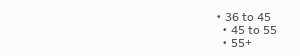• 36 to 45
  • 45 to 55
  • 55+